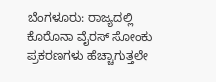ಬೆಂಗಳೂರು: ರಾಜ್ಯದಲ್ಲಿ ಕೊರೊನಾ ವೈರಸ್ ಸೋಂಕು ಪ್ರಕರಣಗಳು ಹೆಚ್ಚಾಗುತ್ತಲೇ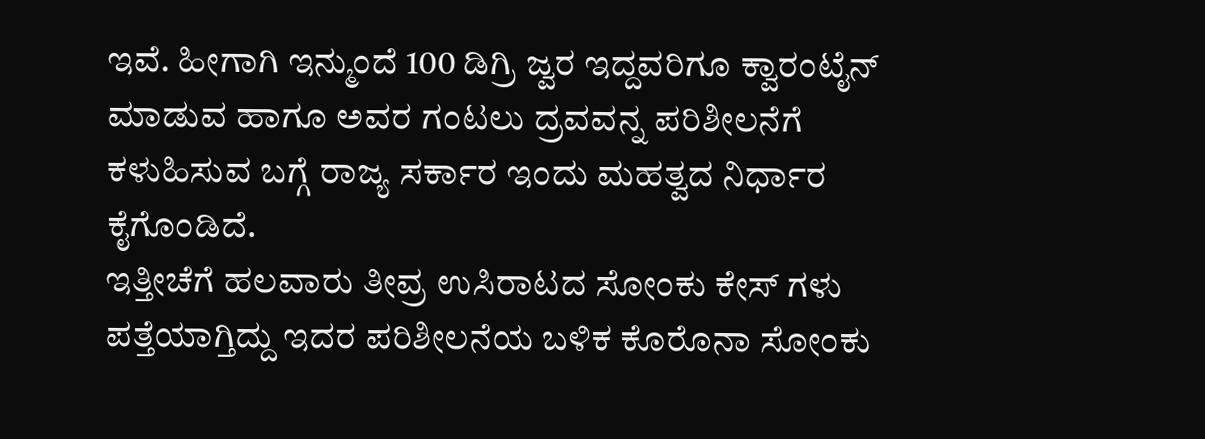ಇವೆ. ಹೀಗಾಗಿ ಇನ್ಮುಂದೆ 100 ಡಿಗ್ರಿ ಜ್ವರ ಇದ್ದವರಿಗೂ ಕ್ವಾರಂಟೈನ್ ಮಾಡುವ ಹಾಗೂ ಅವರ ಗಂಟಲು ದ್ರವವನ್ನ ಪರಿಶೀಲನೆಗೆ ಕಳುಹಿಸುವ ಬಗ್ಗೆ ರಾಜ್ಯ ಸರ್ಕಾರ ಇಂದು ಮಹತ್ವದ ನಿರ್ಧಾರ ಕೈಗೊಂಡಿದೆ.
ಇತ್ತೀಚೆಗೆ ಹಲವಾರು ತೀವ್ರ ಉಸಿರಾಟದ ಸೋಂಕು ಕೇಸ್ ಗಳು ಪತ್ತೆಯಾಗ್ತಿದ್ದು ಇದರ ಪರಿಶೀಲನೆಯ ಬಳಿಕ ಕೊರೊನಾ ಸೋಂಕು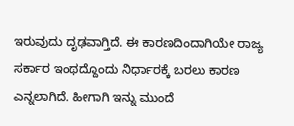ಇರುವುದು ದೃಢವಾಗ್ತಿದೆ. ಈ ಕಾರಣದಿಂದಾಗಿಯೇ ರಾಜ್ಯ ಸರ್ಕಾರ ಇಂಥದ್ದೊಂದು ನಿರ್ಧಾರಕ್ಕೆ ಬರಲು ಕಾರಣ ಎನ್ನಲಾಗಿದೆ. ಹೀಗಾಗಿ ಇನ್ನು ಮುಂದೆ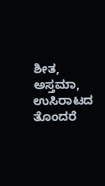ಶೀತ, ಅಸ್ತಮಾ, ಉಸಿರಾಟದ ತೊಂದರೆ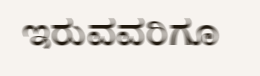ಇರುವವರಿಗೂ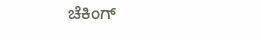ಚೆಕಿಂಗ್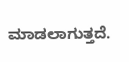ಮಾಡಲಾಗುತ್ತದೆ.